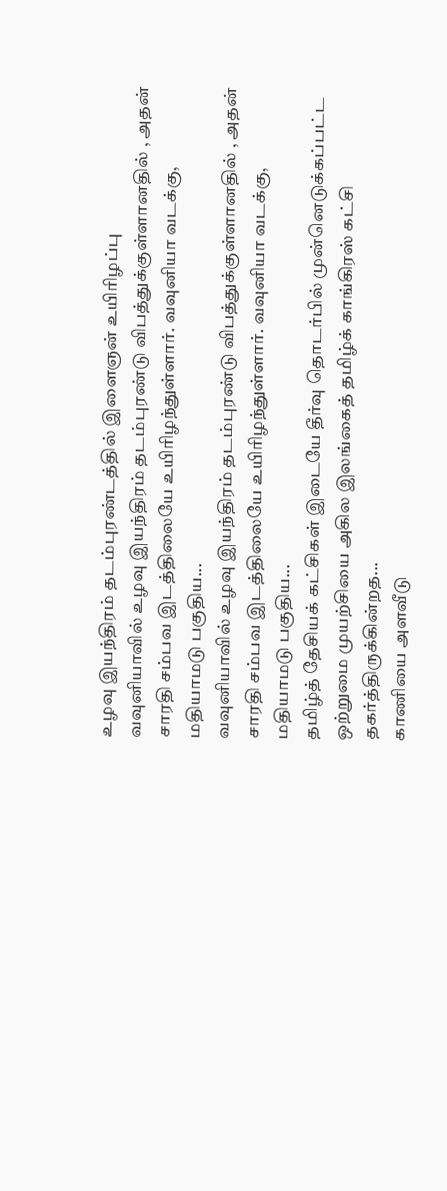உழவு இயந்திரம் தடம்புரண்டத்தில் இளைஞன் உயிரிழப்பு
வவுனியாவில் உழவு இயந்திரம் தடம்புரண்டு விபத்துக்குள்ளானதில் , அதன் சாரதி சம்பவ இடத்திலையே உயிரிழந்துள்ளார். வவுனியா வடக்கு, மதியாமடு பகுதிய...
வவுனியாவில் உழவு இயந்திரம் தடம்புரண்டு விபத்துக்குள்ளானதில் , அதன் சாரதி சம்பவ இடத்திலையே உயிரிழந்துள்ளார். வவுனியா வடக்கு, மதியாமடு பகுதிய...
தமிழ்த் தேசியக் கட்சிகள் இடையே தீர்வு தொடர்பில் முன்னெடுக்கப்பட்ட ஒற்றுமை முயற்சியை அகில இலங்கைத் தமிழ்க் காங்கிரஸ் கட்சி தகர்த்திருக்கின்றத...
காணியை அளவீடு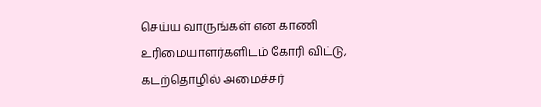செய்ய வாருங்கள் என காணி உரிமையாளர்களிடம் கோரி விட்டு, கடற்தொழில் அமைச்சர்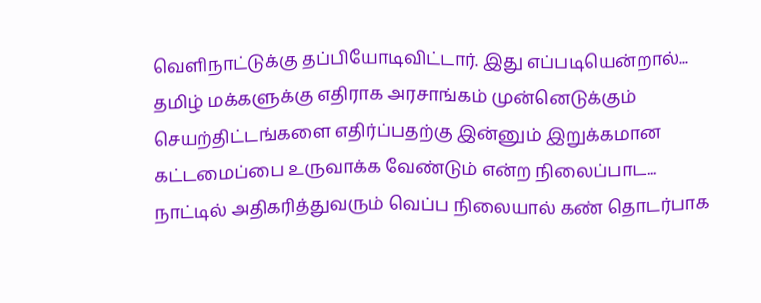வெளிநாட்டுக்கு தப்பியோடிவிட்டார். இது எப்படியென்றால்...
தமிழ் மக்களுக்கு எதிராக அரசாங்கம் முன்னெடுக்கும் செயற்திட்டங்களை எதிர்ப்பதற்கு இன்னும் இறுக்கமான கட்டமைப்பை உருவாக்க வேண்டும் என்ற நிலைப்பாட...
நாட்டில் அதிகரித்துவரும் வெப்ப நிலையால் கண் தொடர்பாக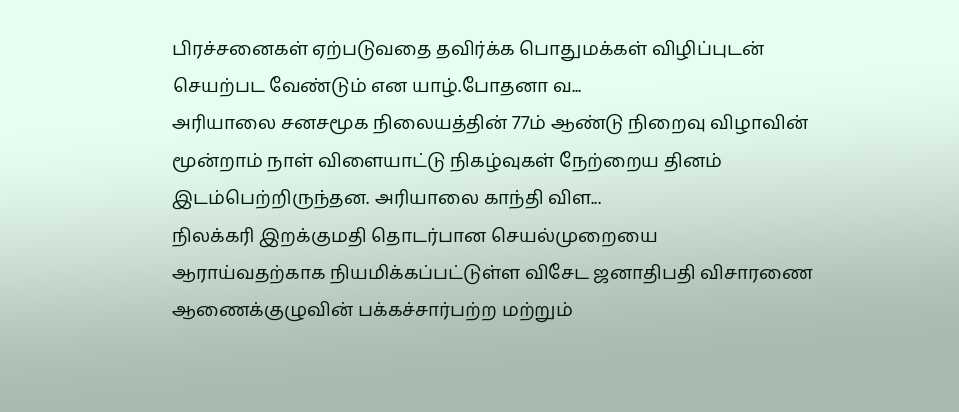பிரச்சனைகள் ஏற்படுவதை தவிர்க்க பொதுமக்கள் விழிப்புடன் செயற்பட வேண்டும் என யாழ்.போதனா வ...
அரியாலை சனசமூக நிலையத்தின் 77ம் ஆண்டு நிறைவு விழாவின் மூன்றாம் நாள் விளையாட்டு நிகழ்வுகள் நேற்றைய தினம் இடம்பெற்றிருந்தன. அரியாலை காந்தி விள...
நிலக்கரி இறக்குமதி தொடர்பான செயல்முறையை ஆராய்வதற்காக நியமிக்கப்பட்டுள்ள விசேட ஜனாதிபதி விசாரணை ஆணைக்குழுவின் பக்கச்சார்பற்ற மற்றும்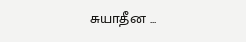சுயாதீன ...